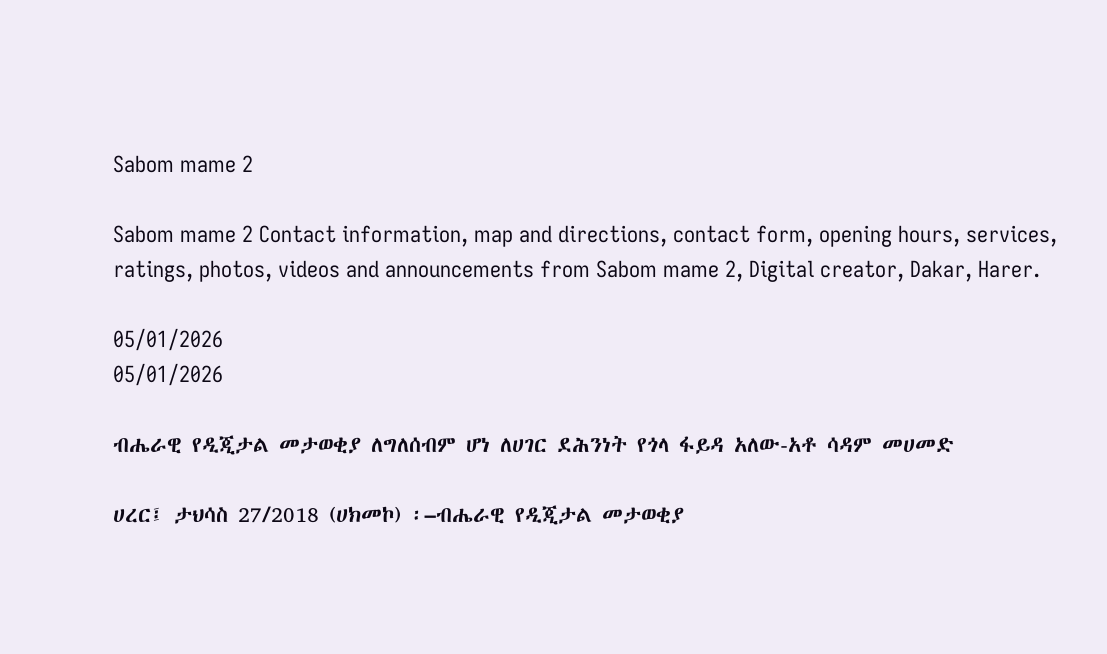Sabom mame 2

Sabom mame 2 Contact information, map and directions, contact form, opening hours, services, ratings, photos, videos and announcements from Sabom mame 2, Digital creator, Dakar, Harer.

05/01/2026
05/01/2026

ብሔራዊ የዲጂታል መታወቂያ ለግለሰብም ሆነ ለሀገር ደሕንነት የጎላ ፋይዳ አለው-አቶ ሳዳም መሀመድ

ሀረር፤ ታህሳስ 27/2018 (ሀክመኮ) ፡‒ብሔራዊ የዲጂታል መታወቂያ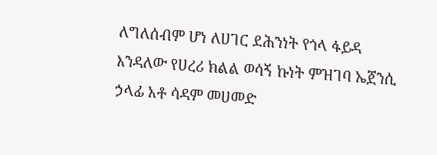ለግለሰብም ሆነ ለሀገር ደሕንነት የጎላ ፋይዳ እንዳለው የሀረሪ ክልል ወሳኝ ኩነት ምዝገባ ኤጀንሲ ኃላፊ አቶ ሳዳም መሀመድ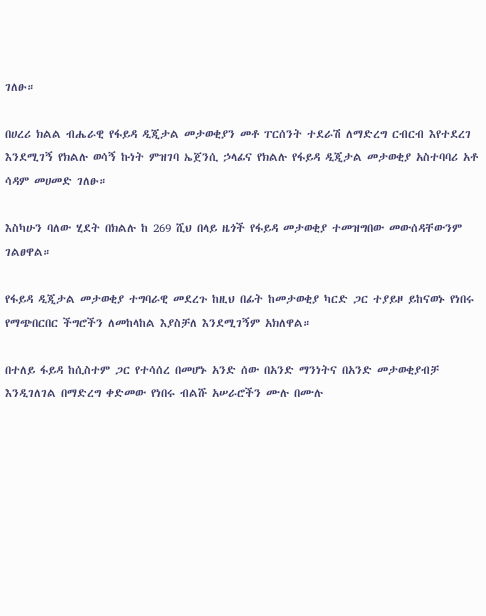ገለፁ።

በሀረሪ ክልል ብሔራዊ የፋይዳ ዲጂታል መታወቂያን መቶ ፐርሰንት ተደራሽ ለማድረግ ርብርብ እየተደረገ እንደሚገኝ የክልሉ ወሳኝ ኩነት ምዝገባ ኤጀንሲ ኃላፊና የክልሉ የፋይዳ ዲጂታል መታወቂያ አስተባባሪ አቶ ሳዳም መሀመድ ገለፁ።

እስካሁን ባለው ሂደት በክልሉ ከ 269 ሺህ በላይ ዜጎች የፋይዳ መታወቂያ ተመዝግበው መውሰዳቸውንም ገልፀዋል።

የፋይዳ ዲጂታል መታወቂያ ተግባራዊ መደረጉ ከዚህ በፊት ከመታወቂያ ካርድ ጋር ተያይዞ ይከናወኑ የነበሩ የማጭበርበር ችግሮችን ለመከላከል እያስቻለ እንደሚገኝም አክለዋል።

በተለይ ፋይዳ ከሲስተም ጋር የተሳሰረ በመሆኑ አንድ ሰው በአንድ ማንነትና በአንድ መታወቂያብቻ እንዲገለገል በማድረግ ቀድመው የነበሩ ብልሹ አሠራሮችን ሙሉ በሙሉ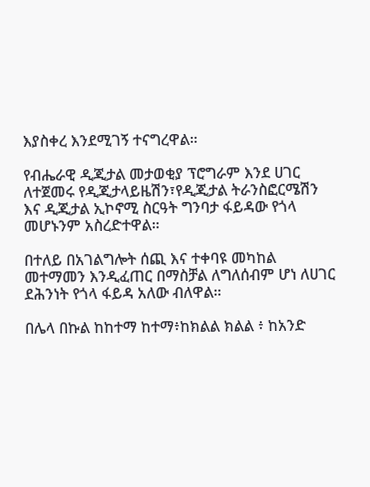እያስቀረ እንደሚገኝ ተናግረዋል።

የብሔራዊ ዲጂታል መታወቂያ ፕሮግራም እንደ ሀገር ለተጀመሩ የዲጂታላይዜሽን፣የዲጂታል ትራንስፎርሜሽን እና ዲጂታል ኢኮኖሚ ስርዓት ግንባታ ፋይዳው የጎላ መሆኑንም አስረድተዋል።

በተለይ በአገልግሎት ሰጪ እና ተቀባዩ መካከል መተማመን እንዲፈጠር በማስቻል ለግለሰብም ሆነ ለሀገር ደሕንነት የጎላ ፋይዳ አለው ብለዋል።

በሌላ በኩል ከከተማ ከተማ፥ከክልል ክልል ፥ ከአንድ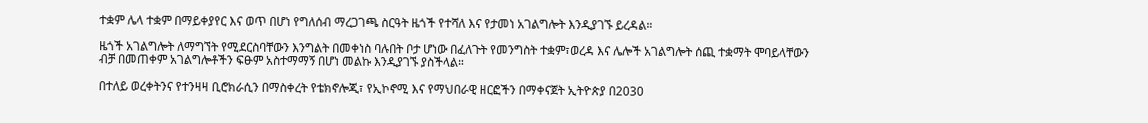ተቋም ሌላ ተቋም በማይቀያየር እና ወጥ በሆነ የግለሰብ ማረጋገጫ ስርዓት ዜጎች የተሻለ እና የታመነ አገልግሎት እንዲያገኙ ይረዳል።

ዜጎች አገልግሎት ለማግኘት የሚደርስባቸውን እንግልት በመቀነስ ባሉበት ቦታ ሆነው በፈለጉት የመንግስት ተቋም፣ወረዳ እና ሌሎች አገልግሎት ሰጪ ተቋማት ሞባይላቸውን ብቻ በመጠቀም አገልግሎቶችን ፍፁም አስተማማኝ በሆነ መልኩ እንዲያገኙ ያስችላል።

በተለይ ወረቀትንና የተንዛዛ ቢሮክራሲን በማስቀረት የቴክኖሎጂ፣ የኢኮኖሚ እና የማህበራዊ ዘርፎችን በማቀናጀት ኢትዮጵያ በ2030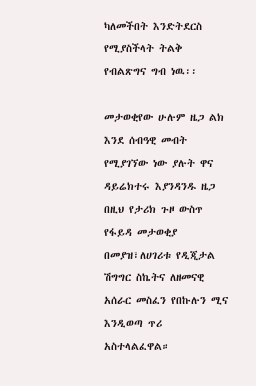ካለመችበት እንድትደርስ የሚያስችላት ትልቅ የብልጽግና ግብ ነዉ፡፡

መታወቂየው ሁሉም ዜጋ ልክ እንደ ሰብዓዊ መብት የሚያገኘው ነው ያሉት ዋና ዳይሬክተሩ እያንዳንዱ ዜጋ በዚህ የታሪክ ጉዞ ውስጥ የፋይዳ መታወቂያ በመያዝ፣ለሀገሪቱ የዲጂታል ሽግግር ስኬትና ለዘመናዊ አሰራር መስፈን የበኩሉን ሚና እንዲወጣ ጥሪ አስተላልፈዋል።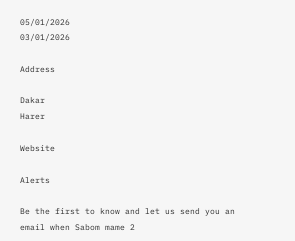05/01/2026
03/01/2026

Address

Dakar
Harer

Website

Alerts

Be the first to know and let us send you an email when Sabom mame 2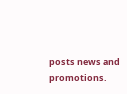posts news and promotions.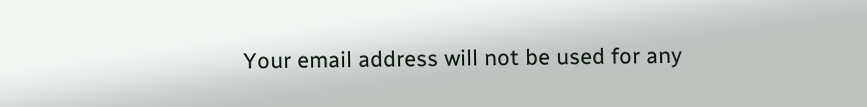Your email address will not be used for any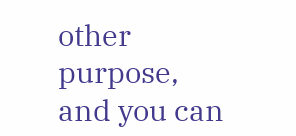other purpose, and you can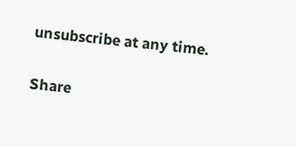unsubscribe at any time.

Share